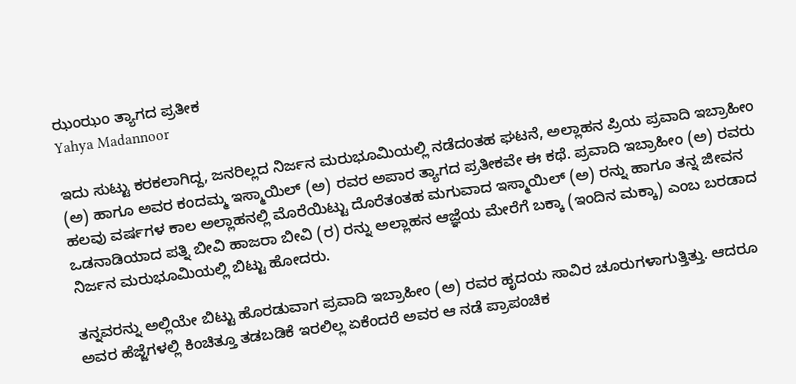ಝಂಝಂ ತ್ಯಾಗದ ಪ್ರತೀಕ
Yahya Madannoor

ಇದು ಸುಟ್ಟು ಕರಕಲಾಗಿದ್ದ, ಜನರಿಲ್ಲದ ನಿರ್ಜನ ಮರುಭೂಮಿಯಲ್ಲಿ ನಡೆದಂತಹ ಘಟನೆ, ಅಲ್ಲಾಹನ ಪ್ರಿಯ ಪ್ರವಾದಿ ಇಬ್ರಾಹೀಂ (ಅ) ಹಾಗೂ ಅವರ ಕಂದಮ್ಮ ಇಸ್ಮಾಯಿಲ್ (ಅ) ರವರ ಅಪಾರ ತ್ಯಾಗದ ಪ್ರತೀಕವೇ ಈ ಕಥೆ. ಪ್ರವಾದಿ ಇಬ್ರಾಹೀಂ (ಅ) ರವರು ಹಲವು ವರ್ಷಗಳ ಕಾಲ ಅಲ್ಲಾಹನಲ್ಲಿ ಮೊರೆಯಿಟ್ಟು ದೊರೆತಂತಹ ಮಗುವಾದ ಇಸ್ಮಾಯಿಲ್ (ಅ) ರನ್ನು ಹಾಗೂ ತನ್ನ ಜೀವನ ಒಡನಾಡಿಯಾದ ಪತ್ನಿ ಬೀವಿ ಹಾಜರಾ ಬೀವಿ (ರ) ರನ್ನು ಅಲ್ಲಾಹನ ಆಜ್ಞೆಯ ಮೇರೆಗೆ ಬಕ್ಕಾ (ಇಂದಿನ ಮಕ್ಕಾ) ಎಂಬ ಬರಡಾದ ನಿರ್ಜನ ಮರುಭೂಮಿಯಲ್ಲಿ ಬಿಟ್ಟು ಹೋದರು.

ತನ್ನವರನ್ನು ಅಲ್ಲಿಯೇ ಬಿಟ್ಟು ಹೊರಡುವಾಗ ಪ್ರವಾದಿ ಇಬ್ರಾಹೀಂ (ಅ) ರವರ ಹೃದಯ ಸಾವಿರ ಚೂರುಗಳಾಗುತ್ತಿತ್ತು. ಆದರೂ ಅವರ ಹೆಜ್ಜೆಗಳಲ್ಲಿ ಕಿಂಚಿತ್ತೂ ತಡಬಡಿಕೆ ಇರಲಿಲ್ಲ ಏಕೆಂದರೆ ಅವರ ಆ ನಡೆ ಪ್ರಾಪಂಚಿಕ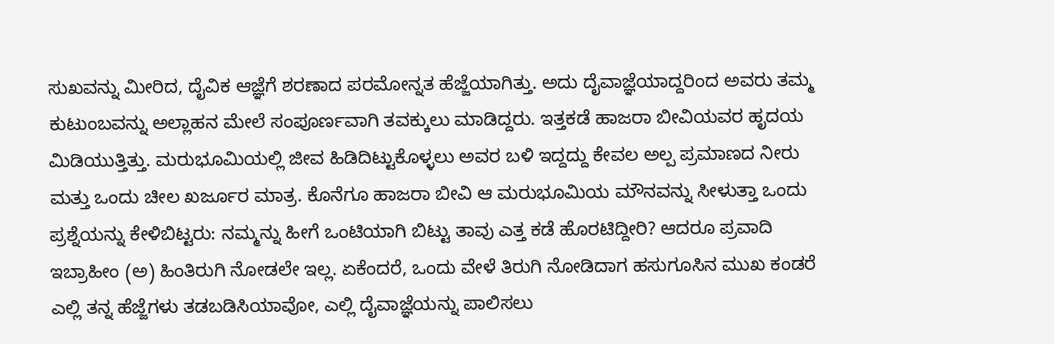ಸುಖವನ್ನು ಮೀರಿದ, ದೈವಿಕ ಆಜ್ಞೆಗೆ ಶರಣಾದ ಪರಮೋನ್ನತ ಹೆಜ್ಜೆಯಾಗಿತ್ತು. ಅದು ದೈವಾಜ್ಞೆಯಾದ್ದರಿಂದ ಅವರು ತಮ್ಮ ಕುಟುಂಬವನ್ನು ಅಲ್ಲಾಹನ ಮೇಲೆ ಸಂಪೂರ್ಣವಾಗಿ ತವಕ್ಕುಲು ಮಾಡಿದ್ದರು. ಇತ್ತಕಡೆ ಹಾಜರಾ ಬೀವಿಯವರ ಹೃದಯ ಮಿಡಿಯುತ್ತಿತ್ತು. ಮರುಭೂಮಿಯಲ್ಲಿ ಜೀವ ಹಿಡಿದಿಟ್ಟುಕೊಳ್ಳಲು ಅವರ ಬಳಿ ಇದ್ದದ್ದು ಕೇವಲ ಅಲ್ಪ ಪ್ರಮಾಣದ ನೀರು ಮತ್ತು ಒಂದು ಚೀಲ ಖರ್ಜೂರ ಮಾತ್ರ. ಕೊನೆಗೂ ಹಾಜರಾ ಬೀವಿ ಆ ಮರುಭೂಮಿಯ ಮೌನವನ್ನು ಸೀಳುತ್ತಾ ಒಂದು ಪ್ರಶ್ನೆಯನ್ನು ಕೇಳಿಬಿಟ್ಟರು: ನಮ್ಮನ್ನು ಹೀಗೆ ಒಂಟಿಯಾಗಿ ಬಿಟ್ಟು ತಾವು ಎತ್ತ ಕಡೆ ಹೊರಟಿದ್ದೀರಿ? ಆದರೂ ಪ್ರವಾದಿ ಇಬ್ರಾಹೀಂ (ಅ) ಹಿಂತಿರುಗಿ ನೋಡಲೇ ಇಲ್ಲ. ಏಕೆಂದರೆ, ಒಂದು ವೇಳೆ ತಿರುಗಿ ನೋಡಿದಾಗ ಹಸುಗೂಸಿನ ಮುಖ ಕಂಡರೆ ಎಲ್ಲಿ ತನ್ನ ಹೆಜ್ಜೆಗಳು ತಡಬಡಿಸಿಯಾವೋ, ಎಲ್ಲಿ ದೈವಾಜ್ಞೆಯನ್ನು ಪಾಲಿಸಲು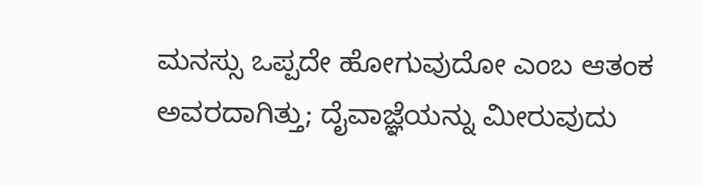ಮನಸ್ಸು ಒಪ್ಪದೇ ಹೋಗುವುದೋ ಎಂಬ ಆತಂಕ ಅವರದಾಗಿತ್ತು; ದೈವಾಜ್ಞೆಯನ್ನು ಮೀರುವುದು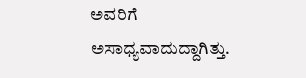ಅವರಿಗೆ ಅಸಾಧ್ಯವಾದುದ್ದಾಗಿತ್ತು.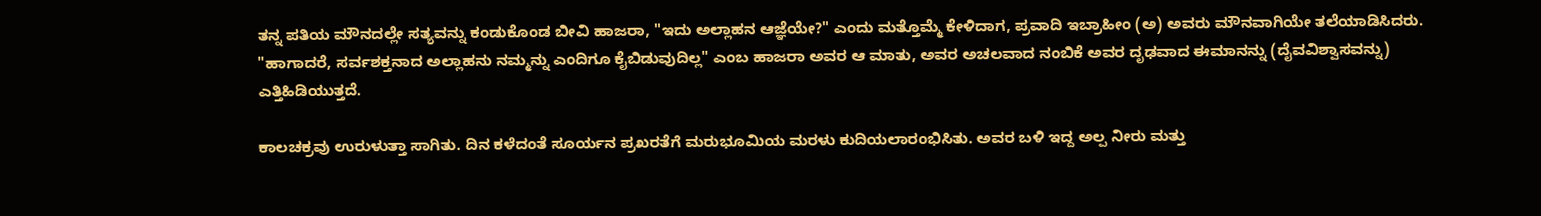ತನ್ನ ಪತಿಯ ಮೌನದಲ್ಲೇ ಸತ್ಯವನ್ನು ಕಂಡುಕೊಂಡ ಬೀವಿ ಹಾಜರಾ, "ಇದು ಅಲ್ಲಾಹನ ಆಜ್ಞೆಯೇ?" ಎಂದು ಮತ್ತೊಮ್ಮೆ ಕೇಳಿದಾಗ, ಪ್ರವಾದಿ ಇಬ್ರಾಹೀಂ (ಅ) ಅವರು ಮೌನವಾಗಿಯೇ ತಲೆಯಾಡಿಸಿದರು. "ಹಾಗಾದರೆ, ಸರ್ವಶಕ್ತನಾದ ಅಲ್ಲಾಹನು ನಮ್ಮನ್ನು ಎಂದಿಗೂ ಕೈಬಿಡುವುದಿಲ್ಲ" ಎಂಬ ಹಾಜರಾ ಅವರ ಆ ಮಾತು, ಅವರ ಅಚಲವಾದ ನಂಬಿಕೆ ಅವರ ದೃಢವಾದ ಈಮಾನನ್ನು (ದೈವವಿಶ್ವಾಸವನ್ನು) ಎತ್ತಿಹಿಡಿಯುತ್ತದೆ.

ಕಾಲಚಕ್ರವು ಉರುಳುತ್ತಾ ಸಾಗಿತು. ದಿನ ಕಳೆದಂತೆ ಸೂರ್ಯನ ಪ್ರಖರತೆಗೆ ಮರುಭೂಮಿಯ ಮರಳು ಕುದಿಯಲಾರಂಭಿಸಿತು. ಅವರ ಬಳಿ ಇದ್ದ ಅಲ್ಪ ನೀರು ಮತ್ತು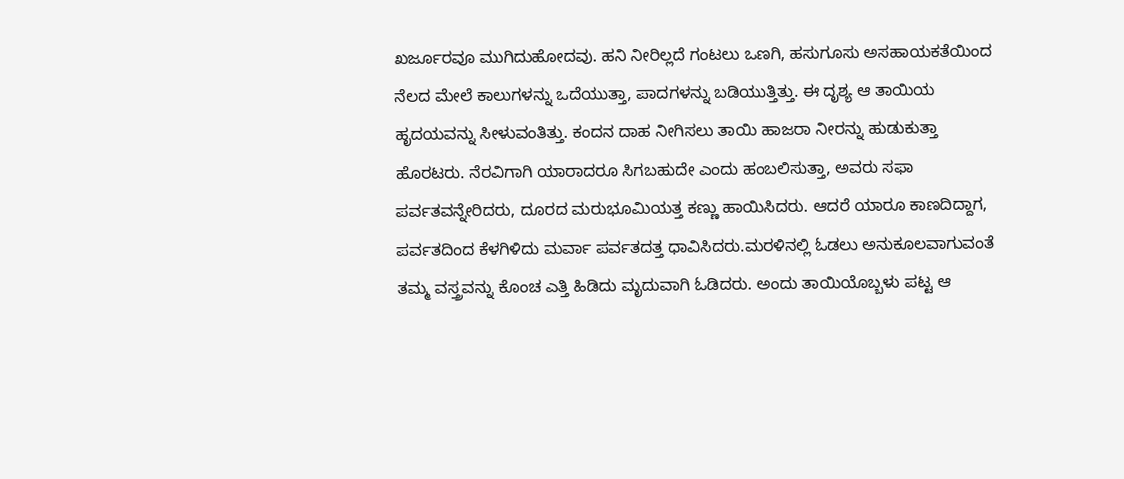ಖರ್ಜೂರವೂ ಮುಗಿದುಹೋದವು. ಹನಿ ನೀರಿಲ್ಲದೆ ಗಂಟಲು ಒಣಗಿ, ಹಸುಗೂಸು ಅಸಹಾಯಕತೆಯಿಂದ ನೆಲದ ಮೇಲೆ ಕಾಲುಗಳನ್ನು ಒದೆಯುತ್ತಾ, ಪಾದಗಳನ್ನು ಬಡಿಯುತ್ತಿತ್ತು. ಈ ದೃಶ್ಯ ಆ ತಾಯಿಯ ಹೃದಯವನ್ನು ಸೀಳುವಂತಿತ್ತು. ಕಂದನ ದಾಹ ನೀಗಿಸಲು ತಾಯಿ ಹಾಜರಾ ನೀರನ್ನು ಹುಡುಕುತ್ತಾ ಹೊರಟರು. ನೆರವಿಗಾಗಿ ಯಾರಾದರೂ ಸಿಗಬಹುದೇ ಎಂದು ಹಂಬಲಿಸುತ್ತಾ, ಅವರು ಸಫಾ ಪರ್ವತವನ್ನೇರಿದರು, ದೂರದ ಮರುಭೂಮಿಯತ್ತ ಕಣ್ಣು ಹಾಯಿಸಿದರು. ಆದರೆ ಯಾರೂ ಕಾಣದಿದ್ದಾಗ, ಪರ್ವತದಿಂದ ಕೆಳಗಿಳಿದು ಮರ್ವಾ ಪರ್ವತದತ್ತ ಧಾವಿಸಿದರು.ಮರಳಿನಲ್ಲಿ ಓಡಲು ಅನುಕೂಲವಾಗುವಂತೆ ತಮ್ಮ ವಸ್ತ್ರವನ್ನು ಕೊಂಚ ಎತ್ತಿ ಹಿಡಿದು ಮೃದುವಾಗಿ ಓಡಿದರು. ಅಂದು ತಾಯಿಯೊಬ್ಬಳು ಪಟ್ಟ ಆ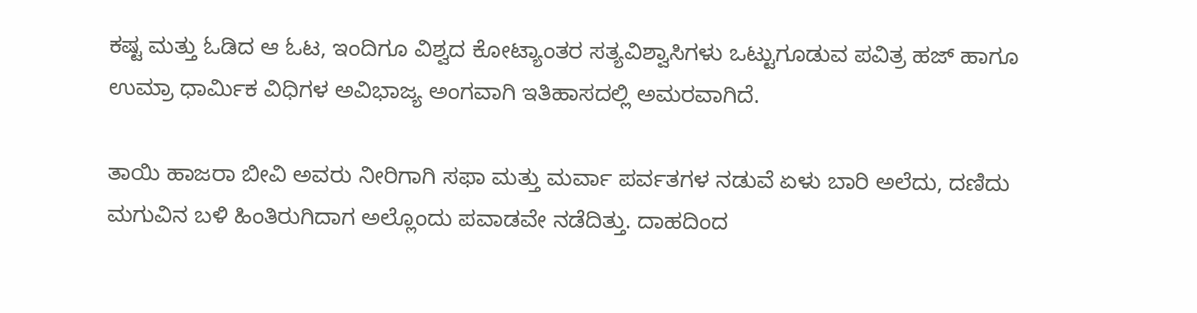ಕಷ್ಟ ಮತ್ತು ಓಡಿದ ಆ ಓಟ, ಇಂದಿಗೂ ವಿಶ್ವದ ಕೋಟ್ಯಾಂತರ ಸತ್ಯವಿಶ್ವಾಸಿಗಳು ಒಟ್ಟುಗೂಡುವ ಪವಿತ್ರ ಹಜ್ ಹಾಗೂ ಉಮ್ರಾ ಧಾರ್ಮಿಕ ವಿಧಿಗಳ ಅವಿಭಾಜ್ಯ ಅಂಗವಾಗಿ ಇತಿಹಾಸದಲ್ಲಿ ಅಮರವಾಗಿದೆ.

ತಾಯಿ ಹಾಜರಾ ಬೀವಿ ಅವರು ನೀರಿಗಾಗಿ ಸಫಾ ಮತ್ತು ಮರ್ವಾ ಪರ್ವತಗಳ ನಡುವೆ ಏಳು ಬಾರಿ ಅಲೆದು, ದಣಿದು ಮಗುವಿನ ಬಳಿ ಹಿಂತಿರುಗಿದಾಗ ಅಲ್ಲೊಂದು ಪವಾಡವೇ ನಡೆದಿತ್ತು. ದಾಹದಿಂದ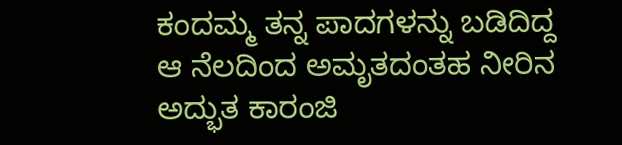ಕಂದಮ್ಮ ತನ್ನ ಪಾದಗಳನ್ನು ಬಡಿದಿದ್ದ ಆ ನೆಲದಿಂದ ಅಮೃತದಂತಹ ನೀರಿನ ಅದ್ಭುತ ಕಾರಂಜಿ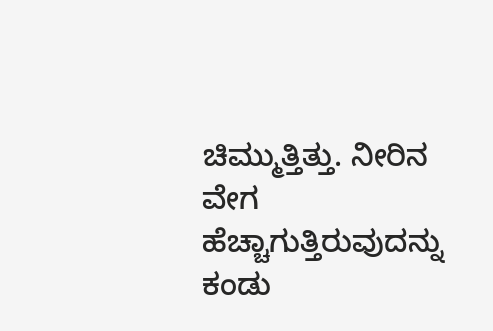ಚಿಮ್ಮುತ್ತಿತ್ತು. ನೀರಿನ ವೇಗ ಹೆಚ್ಚಾಗುತ್ತಿರುವುದನ್ನು ಕಂಡು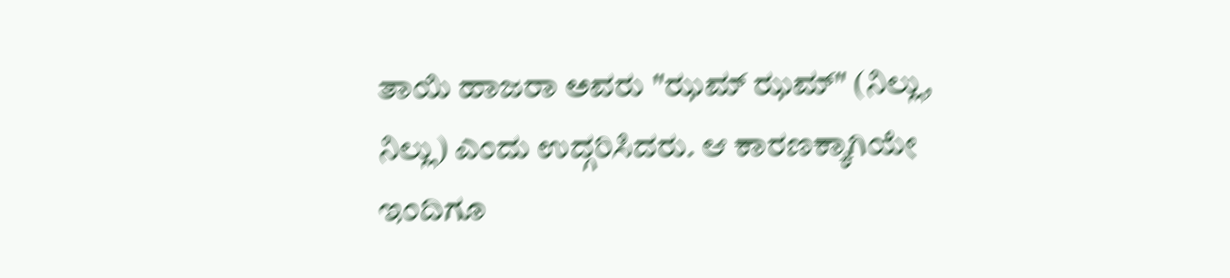ತಾಯಿ ಹಾಜರಾ ಅವರು "ಝಮ್ ಝಮ್" (ನಿಲ್ಲು, ನಿಲ್ಲು) ಎಂದು ಉದ್ಗರಿಸಿದರು. ಆ ಕಾರಣಕ್ಕಾಗಿಯೇ ಇಂದಿಗೂ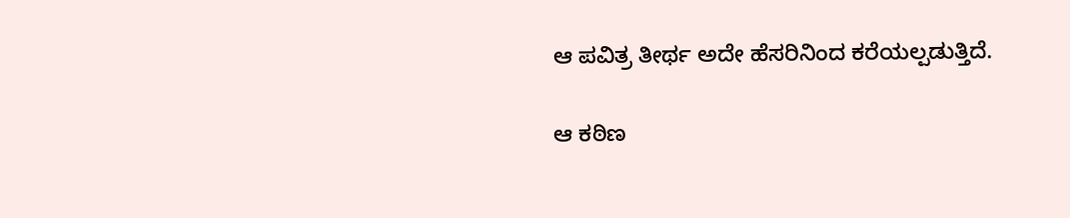ಆ ಪವಿತ್ರ ತೀರ್ಥ ಅದೇ ಹೆಸರಿನಿಂದ ಕರೆಯಲ್ಪಡುತ್ತಿದೆ.

ಆ ಕಠಿಣ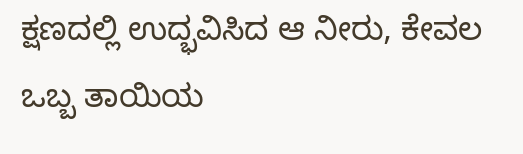ಕ್ಷಣದಲ್ಲಿ ಉದ್ಭವಿಸಿದ ಆ ನೀರು, ಕೇವಲ ಒಬ್ಬ ತಾಯಿಯ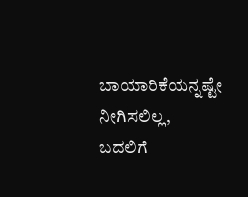ಬಾಯಾರಿಕೆಯನ್ನಷ್ಟೇ ನೀಗಿಸಲಿಲ್ಲ, ಬದಲಿಗೆ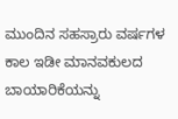ಮುಂದಿನ ಸಹಸ್ರಾರು ವರ್ಷಗಳ ಕಾಲ ಇಡೀ ಮಾನವಕುಲದ ಬಾಯಾರಿಕೆಯನ್ನು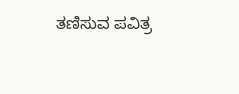ತಣಿಸುವ ಪವಿತ್ರ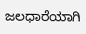ಜಲಧಾರೆಯಾಗಿ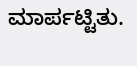ಮಾರ್ಪಟ್ಟಿತು.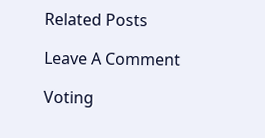Related Posts

Leave A Comment

Voting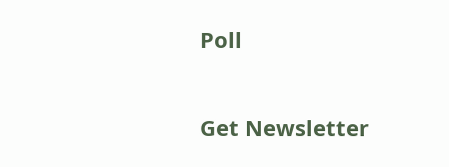Poll

Get Newsletter